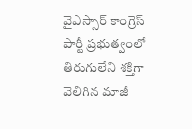వైఎస్సార్ కాంగ్రెస్ పార్టీ ప్రభుత్వంలో తిరుగులేని శక్తిగా వెలిగిన మాజీ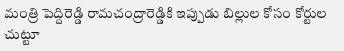మంత్రి పెద్దిరెడ్డి రామచంద్రారెడ్డికి ఇప్పుడు బిల్లుల కోసం కోర్టుల చుట్టూ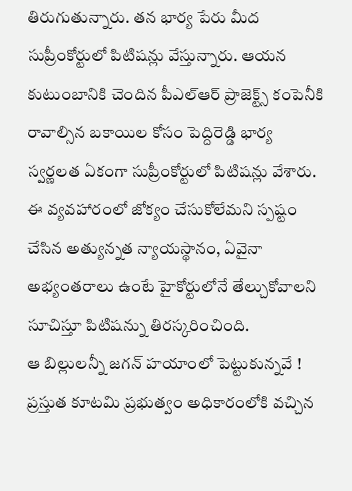తిరుగుతున్నారు. తన భార్య పేరు మీద సుప్రీంకోర్టులో పిటిషన్లు వేస్తున్నారు. ఆయన కుటుంబానికి చెందిన పీఎల్ఆర్ ప్రాజెక్ట్స్ కంపెనీకి రావాల్సిన బకాయిల కోసం పెద్దిరెడ్డి భార్య స్వర్ణలత ఏకంగా సుప్రీంకోర్టులో పిటిషన్లు వేశారు. ఈ వ్యవహారంలో జోక్యం చేసుకోలేమని స్పష్టం చేసిన అత్యున్నత న్యాయస్థానం, ఏవైనా అభ్యంతరాలు ఉంటే హైకోర్టులోనే తేల్చుకోవాలని సూచిస్తూ పిటిషన్ను తిరస్కరించింది.
ఆ బిల్లులన్నీ జగన్ హయాంలో పెట్టుకున్నవే !
ప్రస్తుత కూటమి ప్రభుత్వం అధికారంలోకి వచ్చిన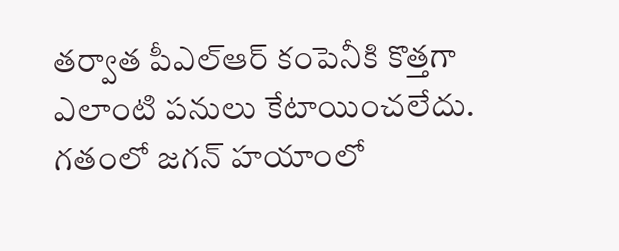తర్వాత పీఎల్ఆర్ కంపెనీకి కొత్తగా ఎలాంటి పనులు కేటాయించలేదు. గతంలో జగన్ హయాంలో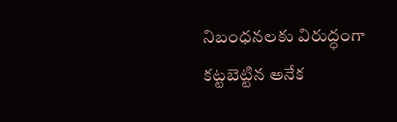నిబంధనలకు విరుద్ధంగా కట్టబెట్టిన అనేక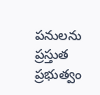పనులను ప్రస్తుత ప్రభుత్వం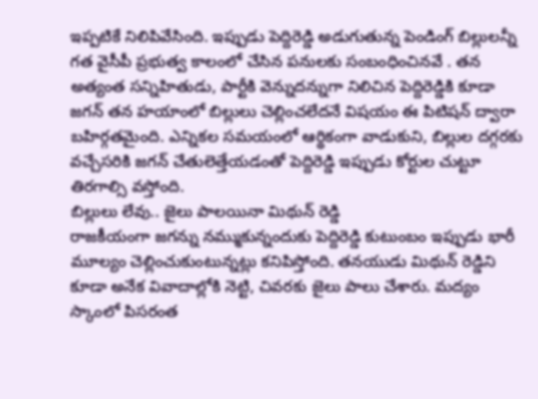ఇప్పటికే నిలిపివేసింది. ఇప్పుడు పెద్దిరెడ్డి అడుగుతున్న పెండింగ్ బిల్లులన్నీ గత వైసీపీ ప్రభుత్వ కాలంలో చేసిన పనులకు సంబంధించినవే . తన అత్యంత సన్నిహితుడు, పార్టీకి వెన్నుదన్నుగా నిలిచిన పెద్దిరెడ్డికి కూడా జగన్ తన హయాంలో బిల్లులు చెల్లించలేదనే విషయం ఈ పిటిషన్ ద్వారా బహిర్గతమైంది. ఎన్నికల సమయంలో ఆర్థికంగా వాడుకుని, బిల్లుల దగ్గరకు వచ్చేసరికి జగన్ చేతులెత్తేయడంతో పెద్దిరెడ్డి ఇప్పుడు కోర్టుల చుట్టూ తిరగాల్సి వస్తోంది.
బిల్లులు లేవు.. జైలు పాలయినా మిథున్ రెడ్డి
రాజకీయంగా జగన్ను నమ్ముకున్నందుకు పెద్దిరెడ్డి కుటుంబం ఇప్పుడు భారీ మూల్యం చెల్లించుకుంటున్నట్లు కనిపిస్తోంది. తనయుడు మిథున్ రెడ్డిని కూడా అనేక వివాదాల్లోకి నెట్టి, చివరకు జైలు పాలు చేశారు. మద్యం స్కాంలో పిసరంత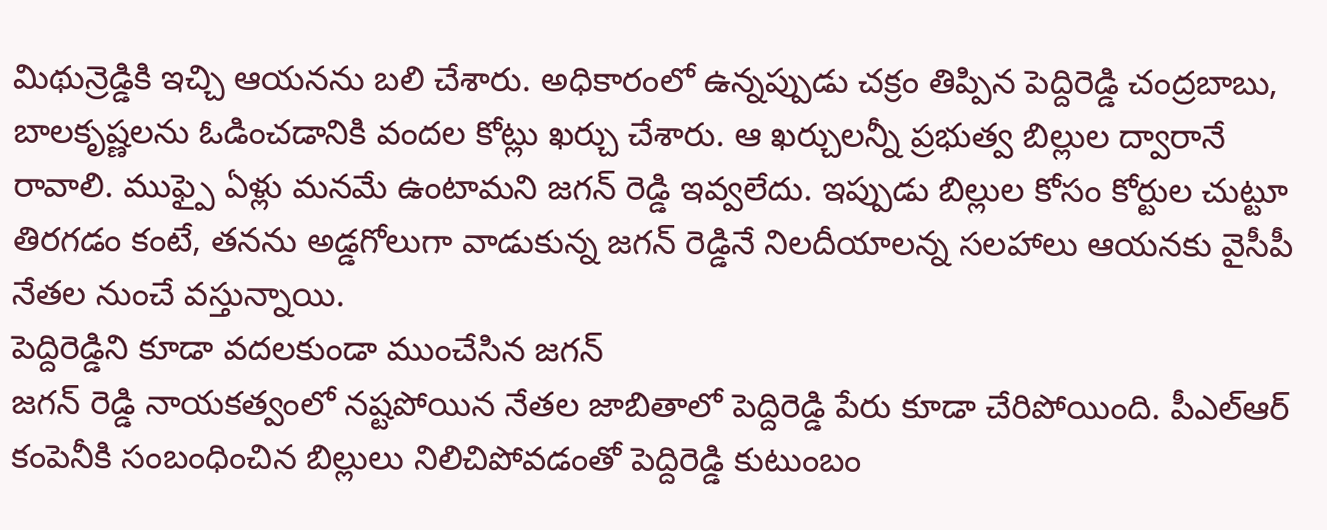మిథున్రెడ్డికి ఇచ్చి ఆయనను బలి చేశారు. అధికారంలో ఉన్నప్పుడు చక్రం తిప్పిన పెద్దిరెడ్డి చంద్రబాబు, బాలకృష్ణలను ఓడించడానికి వందల కోట్లు ఖర్చు చేశారు. ఆ ఖర్చులన్నీ ప్రభుత్వ బిల్లుల ద్వారానే రావాలి. ముఫ్పై ఏళ్లు మనమే ఉంటామని జగన్ రెడ్డి ఇవ్వలేదు. ఇప్పుడు బిల్లుల కోసం కోర్టుల చుట్టూ తిరగడం కంటే, తనను అడ్డగోలుగా వాడుకున్న జగన్ రెడ్డినే నిలదీయాలన్న సలహాలు ఆయనకు వైసీపీ నేతల నుంచే వస్తున్నాయి.
పెద్దిరెడ్డిని కూడా వదలకుండా ముంచేసిన జగన్
జగన్ రెడ్డి నాయకత్వంలో నష్టపోయిన నేతల జాబితాలో పెద్దిరెడ్డి పేరు కూడా చేరిపోయింది. పీఎల్ఆర్ కంపెనీకి సంబంధించిన బిల్లులు నిలిచిపోవడంతో పెద్దిరెడ్డి కుటుంబం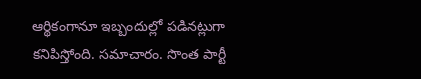ఆర్థికంగానూ ఇబ్బందుల్లో పడినట్లుగా కనిపిస్తోంది. సమాచారం. సొంత పార్టీ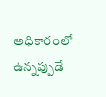అధికారంలో ఉన్నప్పుడే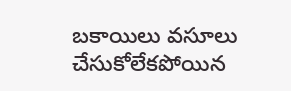బకాయిలు వసూలు చేసుకోలేకపోయిన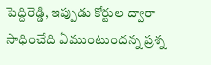పెద్దిరెడ్డి, ఇప్పుడు కోర్టుల ద్వారా సాధించేది ఏముంటుందన్న ప్రశ్న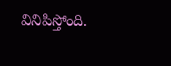వినిపిస్తోంది.